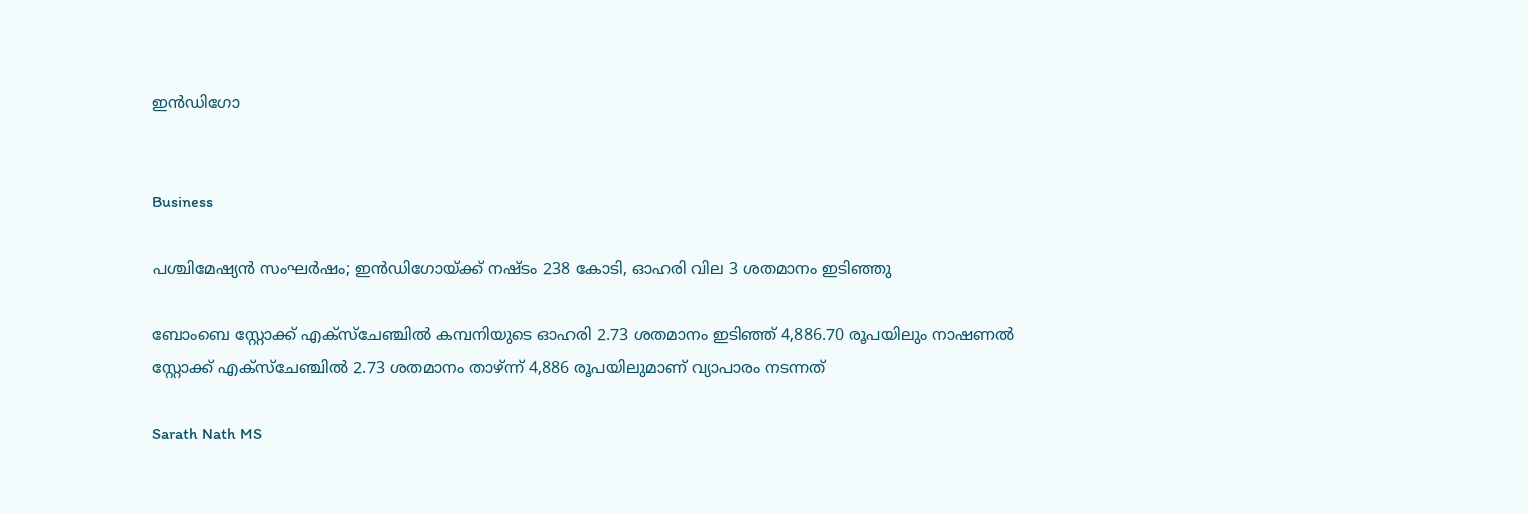ഇൻഡിഗോ


Business

പശ്ചിമേഷ്യൻ സംഘർഷം; ഇൻഡിഗോയ്ക്ക് നഷ്ടം 238 കോടി, ഓഹരി വില 3 ശതമാനം ഇടിഞ്ഞു

ബോംബെ സ്റ്റോക്ക് എക്സ്ചേഞ്ചിൽ കമ്പനിയുടെ ഓഹരി 2.73 ശതമാനം ഇടിഞ്ഞ് 4,886.70 രൂപയിലും നാഷണൽ സ്റ്റോക്ക് എക്സ്ചേഞ്ചിൽ 2.73 ശതമാനം താഴ്ന്ന് 4,886 രൂപയിലുമാണ് വ്യാപാരം നടന്നത്

Sarath Nath MS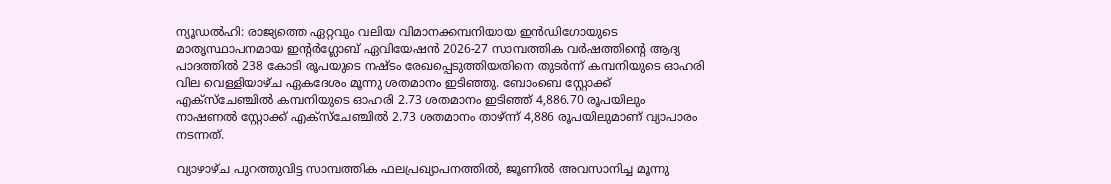ന്യൂഡൽഹി: രാജ്യത്തെ ഏറ്റവും വലിയ വിമാനക്കമ്പനിയായ ഇൻഡിഗോയുടെ മാതൃസ്ഥാപനമായ ഇന്‍റർഗ്ലോബ് ഏവിയേഷൻ 2026-27 സാമ്പത്തിക വർഷത്തിന്‍റെ ആദ്യ പാദത്തിൽ 238 കോടി രൂപയുടെ നഷ്ടം രേഖപ്പെടുത്തിയതിനെ തുടർന്ന് കമ്പനിയുടെ ഓഹരി വില വെള്ളിയാഴ്ച ഏകദേശം മൂന്നു ശതമാനം ഇടിഞ്ഞു. ബോംബെ സ്റ്റോക്ക് എക്സ്ചേഞ്ചിൽ കമ്പനിയുടെ ഓഹരി 2.73 ശതമാനം ഇടിഞ്ഞ് 4,886.70 രൂപയിലും നാഷണൽ സ്റ്റോക്ക് എക്സ്ചേഞ്ചിൽ 2.73 ശതമാനം താഴ്ന്ന് 4,886 രൂപയിലുമാണ് വ്യാപാരം നടന്നത്.

വ്യാഴാഴ്ച പുറത്തുവിട്ട സാമ്പത്തിക ഫലപ്രഖ്യാപനത്തിൽ, ജൂണിൽ അവസാനിച്ച മൂന്നു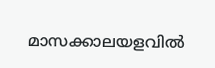മാസക്കാലയളവിൽ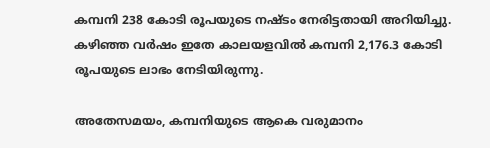കമ്പനി 238 കോടി രൂപയുടെ നഷ്ടം നേരിട്ടതായി അറിയിച്ചു. കഴിഞ്ഞ വർഷം ഇതേ കാലയളവിൽ കമ്പനി 2,176.3 കോടി രൂപയുടെ ലാഭം നേടിയിരുന്നു.

അതേസമയം, കമ്പനിയുടെ ആകെ വരുമാനം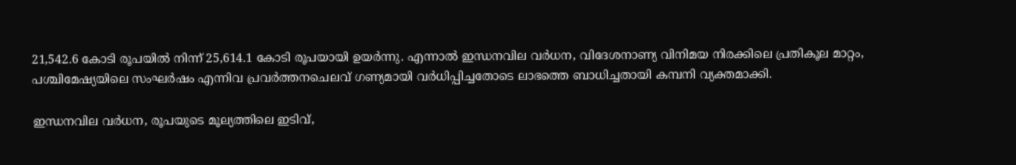21,542.6 കോടി രൂപയിൽ നിന്ന് 25,614.1 കോടി രൂപയായി ഉയർന്നു. എന്നാൽ ഇന്ധനവില വർധന, വിദേശനാണ്യ വിനിമയ നിരക്കിലെ പ്രതികൂല മാറ്റം, പശ്ചിമേഷ്യയിലെ സംഘർഷം എന്നിവ പ്രവർത്തനചെലവ് ഗണ്യമായി വർധിപ്പിച്ചതോടെ ലാഭത്തെ ബാധിച്ചതായി കമ്പനി വ്യക്തമാക്കി.

ഇന്ധനവില വർധന, രൂപയുടെ മൂല്യത്തിലെ ഇടിവ്,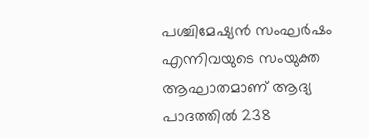പശ്ചിമേഷ്യൻ സംഘർഷം എന്നിവയുടെ സംയുക്ത ആഘാതമാണ് ആദ്യ പാദത്തിൽ 238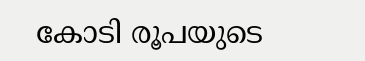കോടി രൂപയുടെ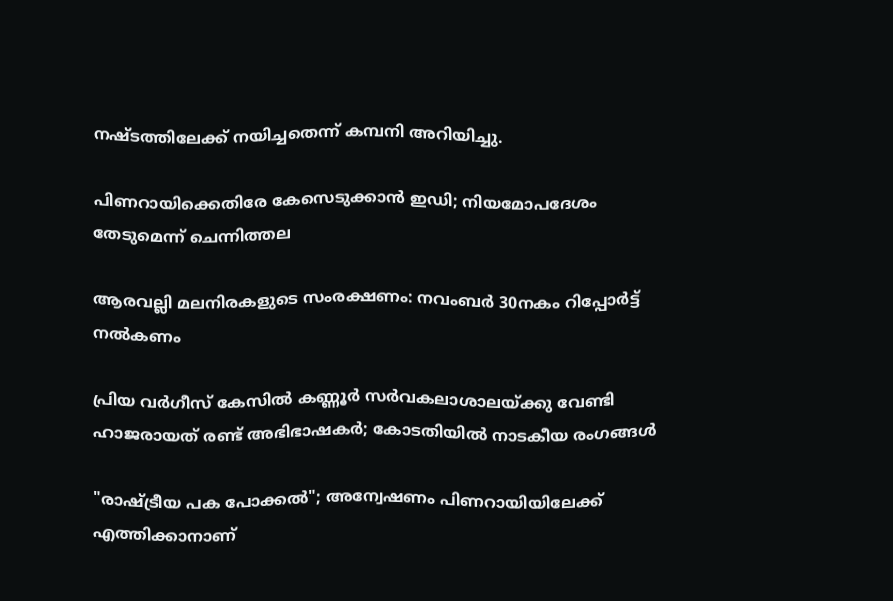നഷ്ടത്തിലേക്ക് നയിച്ചതെന്ന് കമ്പനി അറിയിച്ചു.

പിണറായിക്കെതിരേ കേസെടുക്കാൻ ഇഡി; നിയമോപദേശം തേടുമെന്ന് ചെന്നിത്തല

ആരവല്ലി മലനിരകളുടെ സംരക്ഷണം: നവംബർ 30നകം റിപ്പോർട്ട് നൽകണം

പ്രിയ വർഗീസ് കേസിൽ കണ്ണൂർ സർവകലാശാലയ്ക്കു വേണ്ടി ഹാജരായത് രണ്ട് അഭിഭാഷകർ; കോടതിയിൽ നാടകീയ രംഗങ്ങൾ

"രാഷ്‌ട്രീയ പക പോക്കൽ"; അന്വേഷണം പിണറായിയിലേക്ക് എത്തിക്കാനാണ്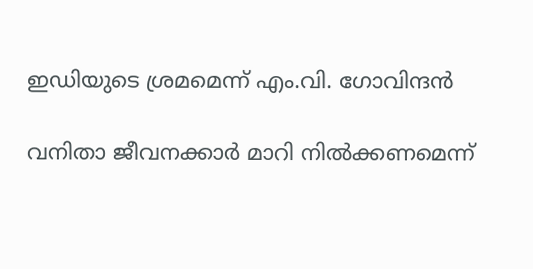ഇഡിയുടെ ശ്രമമെന്ന് എം.വി. ഗോവിന്ദൻ

വനിതാ ജീവനക്കാർ മാറി നിൽക്കണമെന്ന്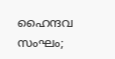ഹൈന്ദവ സംഘം;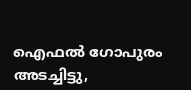ഐഫൽ ഗോപുരം അടച്ചിട്ടു,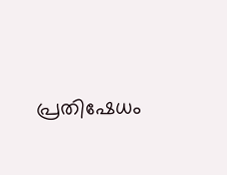പ്രതിഷേധം